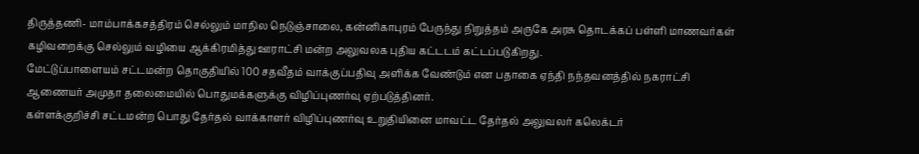திருத்தணி- மாம்பாக்கசத்திரம் செல்லும் மாநில நெடுஞ்சாலை, கன்னிகாபுரம் பேருந்து நிறுத்தம் அருகே அரசு தொடக்கப் பள்ளி மாணவர்கள் கழிவறைக்கு செல்லும் வழியை ஆக்கிரமித்து ஊராட்சி மன்ற அலுவலக புதிய கட்டடம் கட்டப்படுகிறது.
மேட்டுப்பாளையம் சட்டமன்ற தொகுதியில் 100 சதவீதம் வாக்குப்பதிவு அளிக்க வேண்டும் என பதாகை ஏந்தி நந்தவனத்தில் நகராட்சி ஆணையர் அமுதா தலைமையில் பொதுமக்களுக்கு விழிப்புணர்வு ஏற்படுத்தினர்.
கள்ளக்குறிச்சி சட்டமன்ற பொது தேர்தல் வாக்காளர் விழிப்புணர்வு உறுதியினை மாவட்ட தேர்தல் அலுவலர் கலெக்டர்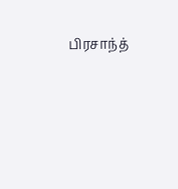பிரசாந்த்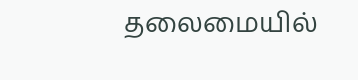தலைமையில்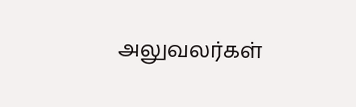அலுவலர்கள்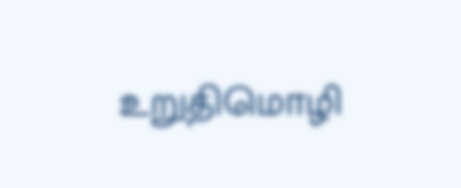உறுதிமொழி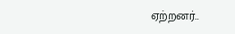ஏற்றனர்..